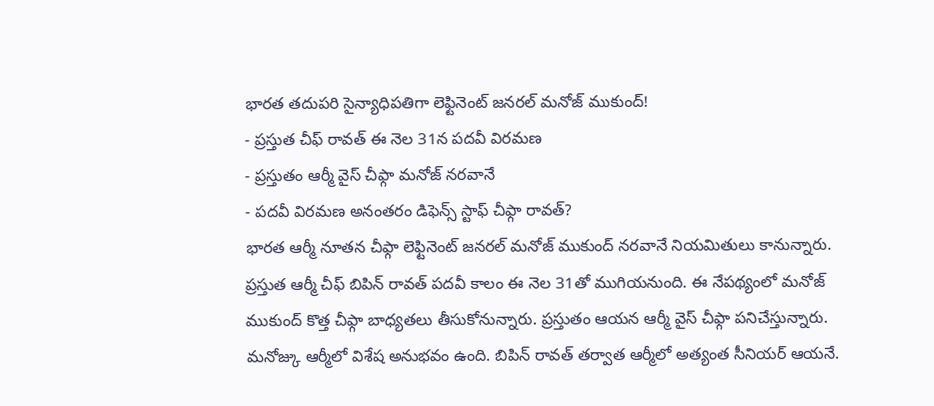భారత తదుపరి సైన్యాధిపతిగా లెఫ్టినెంట్ జనరల్ మనోజ్ ముకుంద్!
- ప్రస్తుత చీఫ్ రావత్ ఈ నెల 31న పదవీ విరమణ
- ప్రస్తుతం ఆర్మీ వైస్ చీఫ్గా మనోజ్ నరవానే
- పదవీ విరమణ అనంతరం డిఫెన్స్ స్టాఫ్ చీఫ్గా రావత్?
భారత ఆర్మీ నూతన చీఫ్గా లెఫ్టినెంట్ జనరల్ మనోజ్ ముకుంద్ నరవానే నియమితులు కానున్నారు. ప్రస్తుత ఆర్మీ చీఫ్ బిపిన్ రావత్ పదవీ కాలం ఈ నెల 31తో ముగియనుంది. ఈ నేపథ్యంలో మనోజ్ ముకుంద్ కొత్త చీఫ్గా బాధ్యతలు తీసుకోనున్నారు. ప్రస్తుతం ఆయన ఆర్మీ వైస్ చీఫ్గా పనిచేస్తున్నారు. మనోజ్కు ఆర్మీలో విశేష అనుభవం ఉంది. బిపిన్ రావత్ తర్వాత ఆర్మీలో అత్యంత సీనియర్ ఆయనే.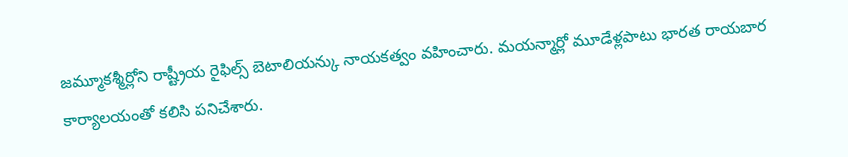జమ్మూకశ్మీర్లోని రాష్ట్రీయ రైఫిల్స్ బెటాలియన్కు నాయకత్వం వహించారు. మయన్మార్లో మూడేళ్లపాటు భారత రాయబార కార్యాలయంతో కలిసి పనిచేశారు.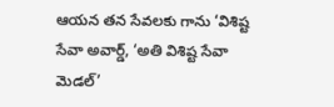ఆయన తన సేవలకు గాను ‘విశిష్ట సేవా అవార్డ్, ‘అతి విశిష్ట సేవా మెడల్’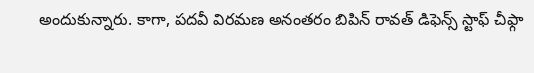అందుకున్నారు. కాగా, పదవీ విరమణ అనంతరం బిపిన్ రావత్ డిఫెన్స్ స్టాఫ్ చీఫ్గా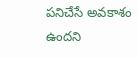పనిచేసే అవకాశం ఉందని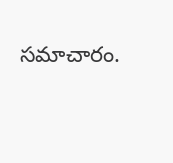సమాచారం.